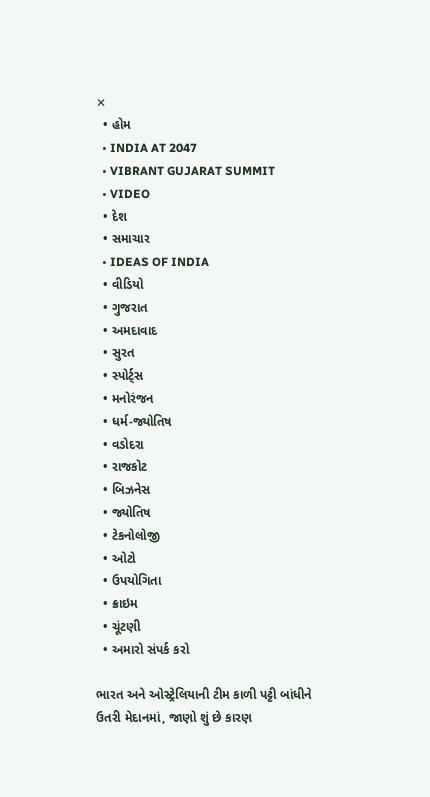✕
  • હોમ
  • INDIA AT 2047
  • VIBRANT GUJARAT SUMMIT
  • VIDEO
  • દેશ
  • સમાચાર
  • IDEAS OF INDIA
  • વીડિયો
  • ગુજરાત
  • અમદાવાદ
  • સુરત
  • સ્પોર્ટ્સ
  • મનોરંજન
  • ધર્મ-જ્યોતિષ
  • વડોદરા
  • રાજકોટ
  • બિઝનેસ
  • જ્યોતિષ
  • ટેકનોલોજી
  • ઓટો
  • ઉપયોગિતા
  • ક્રાઇમ
  • ચૂંટણી
  • અમારો સંપર્ક કરો

ભારત અને ઓસ્ટ્રેલિયાની ટીમ કાળી પટ્ટી બાંધીને ઉતરી મેદાનમાં, જાણો શું છે કારણ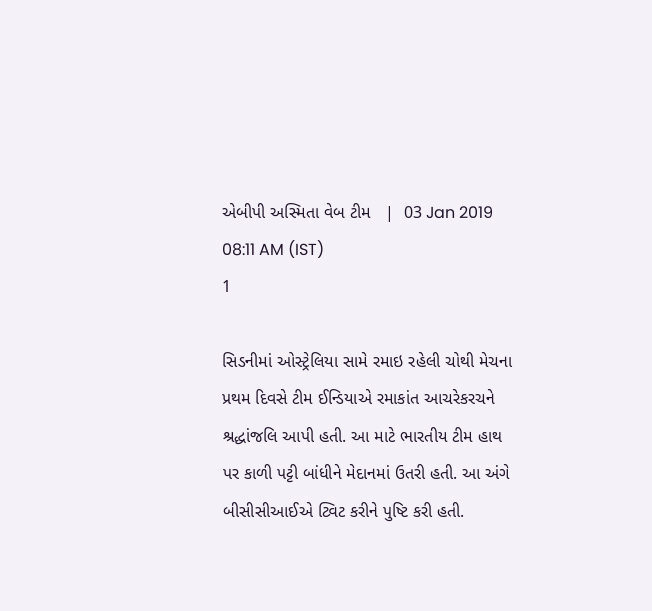એબીપી અસ્મિતા વેબ ટીમ   |  03 Jan 2019 08:11 AM (IST)
1

સિડનીમાં ઓસ્ટ્રેલિયા સામે રમાઇ રહેલી ચોથી મેચના પ્રથમ દિવસે ટીમ ઈન્ડિયાએ રમાકાંત આચરેકરચને શ્રદ્ધાંજલિ આપી હતી. આ માટે ભારતીય ટીમ હાથ પર કાળી પટ્ટી બાંધીને મેદાનમાં ઉતરી હતી. આ અંગે બીસીસીઆઈએ ટ્વિટ કરીને પુષ્ટિ કરી હતી.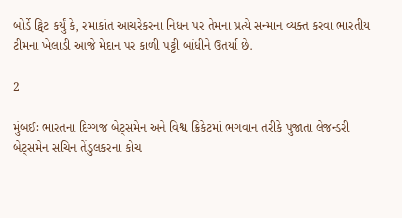બોર્ડે ટ્વિટ કર્યું કે, રમાકાંત આચરેકરના નિધન પર તેમના પ્રત્યે સન્માન વ્યક્ત કરવા ભારતીય ટીમના ખેલાડી આજે મેદાન પર કાળી પટ્ટી બાંધીને ઉતર્યા છે.

2

મુંબઈઃ ભારતના દિગ્ગજ બેટ્સમેન અને વિશ્વ ક્રિકેટમાં ભગવાન તરીકે પુજાતા લેજન્ડરી બેટ્સમેન સચિન તેંડુલકરના કોચ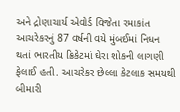અને દ્રોણાચાર્ય એવોર્ડ વિજેતા રમાકાંત આચરેકરનું 87 વર્ષની વયે મુંબઈમાં નિધન થતાં ભારતીય ક્રિકેટમાં ઘેરા શોકની લાગણી ફેલાઈ હતી. આચરેકર છેલ્લા કેટલાક સમયથી બીમારી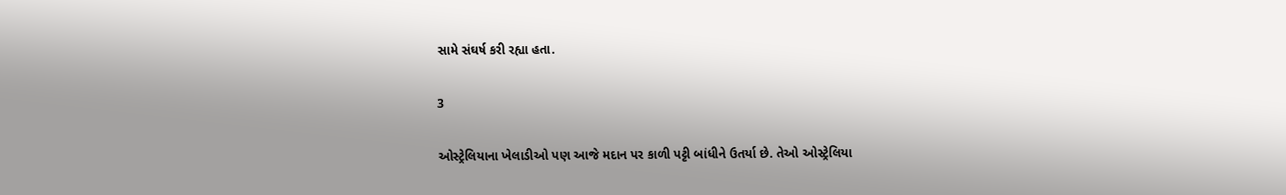સામે સંઘર્ષ કરી રહ્યા હતા.

3

ઓસ્ટ્રેલિયાના ખેલાડીઓ પણ આજે મદાન પર કાળી પટ્ટી બાંધીને ઉતર્યા છે. તેઓ ઓસ્ટ્રેલિયા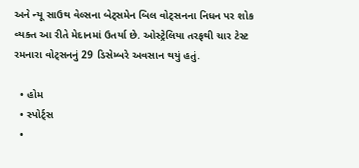અને ન્યૂ સાઉથ વેલ્સના બેટ્સમેન બિલ વોટ્સનના નિધન પર શોક વ્યક્ત આ રીતે મેદાનમાં ઉતર્યા છે. ઓસ્ટ્રેલિયા તરફથી ચાર ટેસ્ટ રમનારા વોટ્સનનું 29 ડિસેમ્બરે અવસાન થયું હતું.

  • હોમ
  • સ્પોર્ટ્સ
  •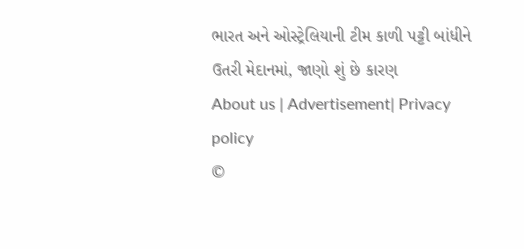ભારત અને ઓસ્ટ્રેલિયાની ટીમ કાળી પટ્ટી બાંધીને ઉતરી મેદાનમાં, જાણો શું છે કારણ
About us | Advertisement| Privacy policy
©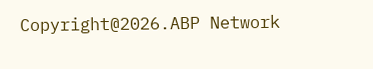Copyright@2026.ABP Network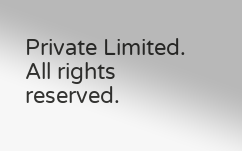Private Limited. All rights reserved.